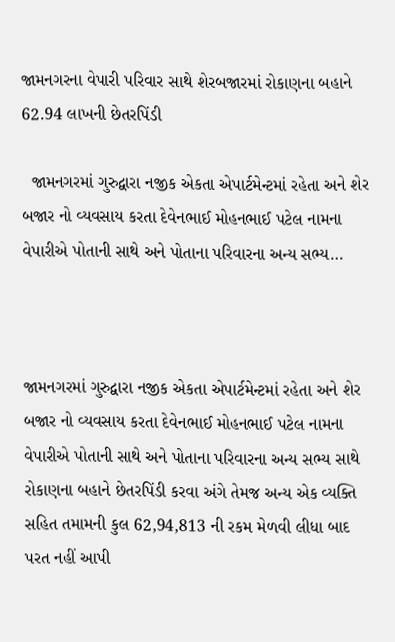જામનગરના વેપારી પરિવાર સાથે શેરબજારમાં રોકાણના બહાને 62.94 લાખની છેતરપિંડી

  જામનગરમાં ગુરુદ્વારા નજીક એકતા એપાર્ટમેન્ટમાં રહેતા અને શેર બજાર નો વ્યવસાય કરતા દેવેનભાઈ મોહનભાઈ પટેલ નામના વેપારીએ પોતાની સાથે અને પોતાના પરિવારના અન્ય સભ્ય…



જામનગરમાં ગુરુદ્વારા નજીક એકતા એપાર્ટમેન્ટમાં રહેતા અને શેર બજાર નો વ્યવસાય કરતા દેવેનભાઈ મોહનભાઈ પટેલ નામના વેપારીએ પોતાની સાથે અને પોતાના પરિવારના અન્ય સભ્ય સાથે રોકાણના બહાને છેતરપિંડી કરવા અંગે તેમજ અન્ય એક વ્યક્તિ સહિત તમામની કુલ 62,94,813 ની રકમ મેળવી લીધા બાદ પરત નહીં આપી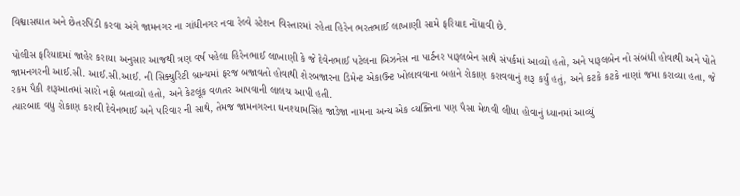વિશ્વાસઘાત અને છેતરપિંડી કરવા અંગે જામનગર ના ગાંધીનગર નવા રેલ્વે સ્ટેશન વિસ્તારમાં રહેતા હિરેન ભરતભાઈ લાખાણી સામે ફરિયાદ નોંધાવી છે.

પોલીસ ફરિયાદમાં જાહેર કરાયા અનુસાર આજથી ત્રણ વર્ષ પહેલા હિરેનભાઈ લાખાણી કે જે દેવેનભાઈ પટેલના બિઝનેસ ના પાર્ટનર પારૂલબેન સાથે સંપર્કમાં આવ્યો હતો, અને પારૂલબેન નો સંબંધી હોવાથી અને પોતે જામનગરની આઈ.સી. આઈ.સી.આઈ. ની સિક્યુરિટી બ્રાન્ચમાં ફરજ બજાવતો હોવાથી શેરબજારના ડિમેન્ટ એકાઉન્ટ ખોલાવવાના બહાને રોકાણ કરાવવાનું શરૂ કર્યું હતું, અને કટકે કટકે નાણાં જમા કરાવ્યા હતા, જે રકમ પૈકી શરૂઆતમાં સારો નફો બતાવ્યો હતો, અને કેટલૂંક વળતર આપવાની લાલચ આપી હતી.
ત્યારબાદ વધુ રોકાણ કરાવી દેવેનભાઈ અને પરિવાર ની સાથે, તેમજ જામનગરના ઘનશ્યામસિંહ જાડેજા નામના અન્ય એક વ્યક્તિના પણ પૈસા મેળવી લીધા હોવાનું ધ્યાનમાં આવ્યું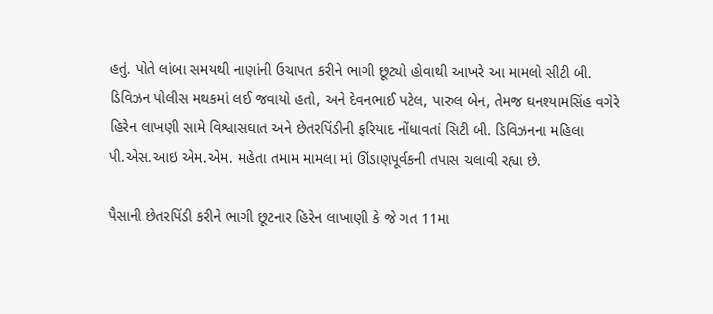હતું. પોતે લાંબા સમયથી નાણાંની ઉચાપત કરીને ભાગી છૂટ્યો હોવાથી આખરે આ મામલો સીટી બી. ડિવિઝન પોલીસ મથકમાં લઈ જવાયો હતો, અને દેવનભાઈ પટેલ, પારુલ બેન, તેમજ ઘનશ્યામસિંહ વગેરે હિરેન લાખણી સામે વિશ્વાસઘાત અને છેતરપિંડીની ફરિયાદ નોંધાવતાં સિટી બી. ડિવિઝનના મહિલા પી.એસ.આઇ એમ.એમ. મહેતા તમામ મામલા માં ઊંડાણપૂર્વકની તપાસ ચલાવી રહ્યા છે.

પૈસાની છેતરપિંડી કરીને ભાગી છૂટનાર હિરેન લાખાણી કે જે ગત 11મા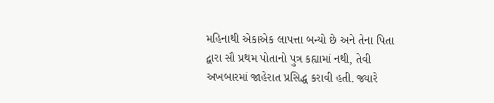મહિનાથી એકાએક લાપત્તા બન્યો છે અને તેના પિતા દ્વારા સૌ પ્રથમ પોતાનો પુત્ર કહ્યામાં નથી, તેવી અખબારમાં જાહેરાત પ્રસિદ્ધ કરાવી હતી. જ્યારે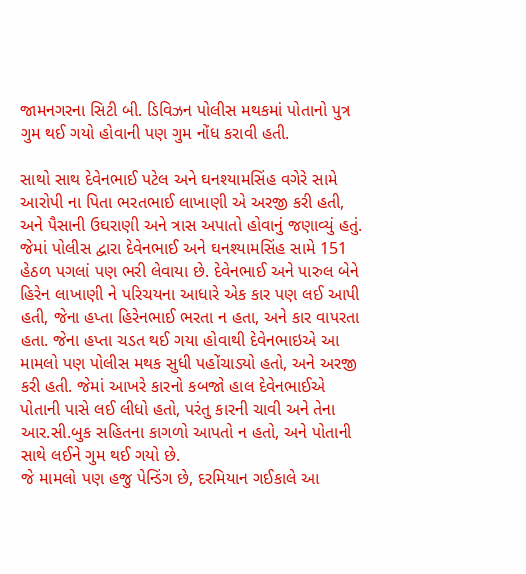જામનગરના સિટી બી. ડિવિઝન પોલીસ મથકમાં પોતાનો પુત્ર ગુમ થઈ ગયો હોવાની પણ ગુમ નોંધ કરાવી હતી.

સાથો સાથ દેવેનભાઈ પટેલ અને ઘનશ્યામસિંહ વગેરે સામે આરોપી ના પિતા ભરતભાઈ લાખાણી એ અરજી કરી હતી, અને પૈસાની ઉઘરાણી અને ત્રાસ અપાતો હોવાનું જણાવ્યું હતું. જેમાં પોલીસ દ્વારા દેવેનભાઈ અને ઘનશ્યામસિંહ સામે 151 હેઠળ પગલાં પણ ભરી લેવાયા છે. દેવેનભાઈ અને પારુલ બેને હિરેન લાખાણી ને પરિચયના આધારે એક કાર પણ લઈ આપી હતી, જેના હપ્તા હિરેનભાઈ ભરતા ન હતા, અને કાર વાપરતા હતા. જેના હપ્તા ચડત થઈ ગયા હોવાથી દેવેનભાઇએ આ મામલો પણ પોલીસ મથક સુધી પહોંચાડ્યો હતો, અને અરજી કરી હતી. જેમાં આખરે કારનો કબજો હાલ દેવેનભાઈએ પોતાની પાસે લઈ લીધો હતો, પરંતુ કારની ચાવી અને તેના આર.સી.બુક સહિતના કાગળો આપતો ન હતો, અને પોતાની સાથે લઈને ગુમ થઈ ગયો છે.
જે મામલો પણ હજુ પેન્ડિંગ છે, દરમિયાન ગઈકાલે આ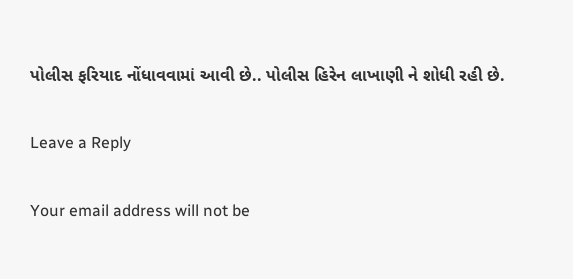પોલીસ ફરિયાદ નોંધાવવામાં આવી છે.. પોલીસ હિરેન લાખાણી ને શોધી રહી છે.

Leave a Reply

Your email address will not be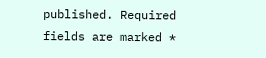published. Required fields are marked *